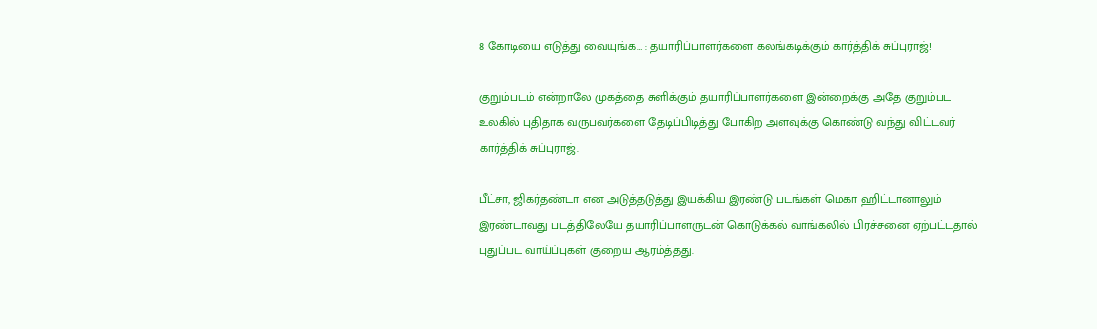8 கோடியை எடுத்து வையுங்க… : தயாரிப்பாளர்களை கலங்கடிக்கும் கார்த்திக் சுப்புராஜ்!

குறும்படம் என்றாலே முகத்தை சுளிக்கும் தயாரிப்பாளர்களை இன்றைக்கு அதே குறும்பட உலகில் புதிதாக வருபவர்களை தேடிப்பிடித்து போகிற அளவுக்கு கொண்டு வந்து விட்டவர் கார்த்திக் சுப்புராஜ்.

பீட்சா, ஜிகர்தண்டா என அடுத்தடுத்து இயக்கிய இரண்டு படங்கள் மெகா ஹிட்டானாலும் இரண்டாவது படத்திலேயே தயாரிப்பாளருடன் கொடுக்கல் வாங்கலில் பிரச்சனை ஏற்பட்டதால் புதுப்பட வாய்ப்புகள் குறைய ஆரம்த்தது.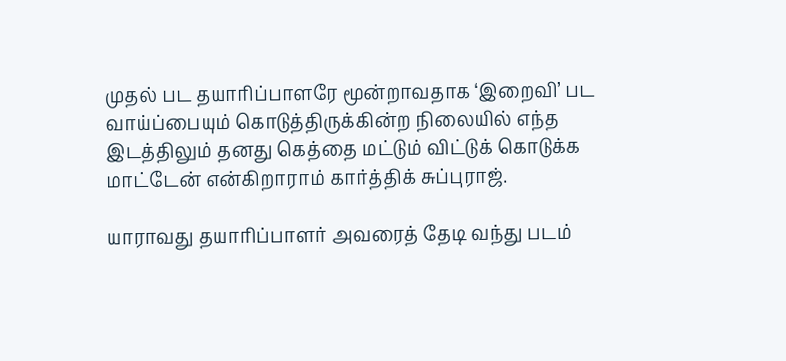முதல் பட தயாரிப்பாளரே மூன்றாவதாக ‘இறைவி’ பட வாய்ப்பையும் கொடுத்திருக்கின்ற நிலையில் எந்த இடத்திலும் தனது கெத்தை மட்டும் விட்டுக் கொடுக்க மாட்டேன் என்கிறாராம் கார்த்திக் சுப்புராஜ்.

யாராவது தயாரிப்பாளர் அவரைத் தேடி வந்து படம்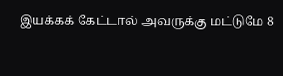இயக்கக் கேட்டால் அவருக்கு மட்டுமே 8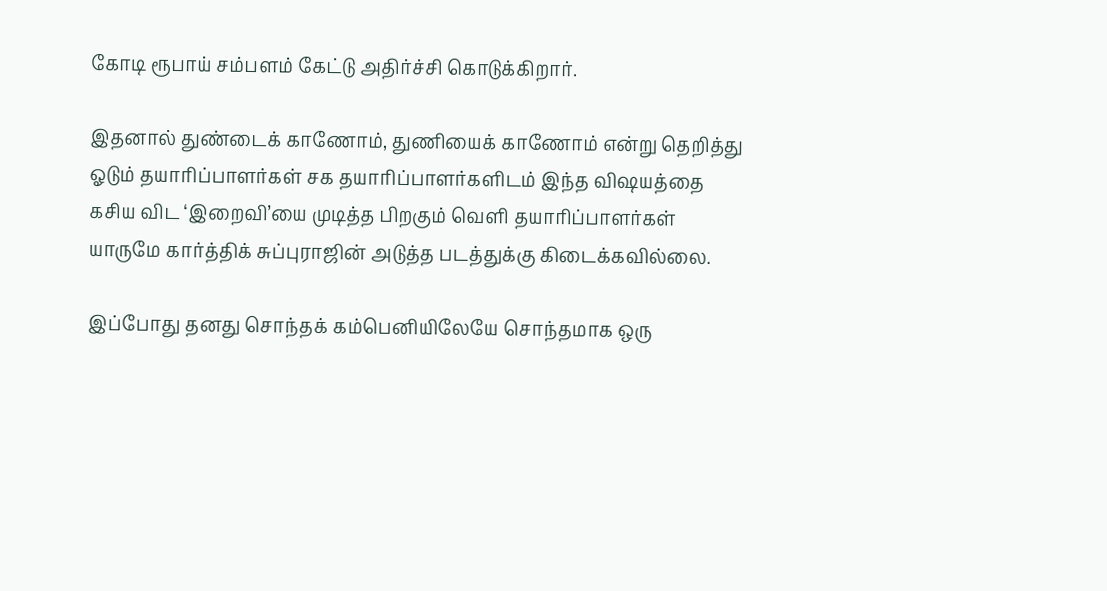கோடி ரூபாய் சம்பளம் கேட்டு அதிர்ச்சி கொடுக்கிறார்.

இதனால் துண்டைக் காணோம், துணியைக் காணோம் என்று தெறித்து ஓடும் தயாரிப்பாளர்கள் சக தயாரிப்பாளர்களிடம் இந்த விஷயத்தை கசிய விட ‘இறைவி’யை முடித்த பிறகும் வெளி தயாரிப்பாளர்கள் யாருமே கார்த்திக் சுப்புராஜின் அடுத்த படத்துக்கு கிடைக்கவில்லை.

இப்போது தனது சொந்தக் கம்பெனியிலேயே சொந்தமாக ஒரு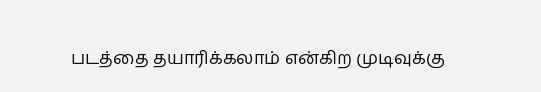படத்தை தயாரிக்கலாம் என்கிற முடிவுக்கு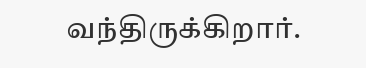வந்திருக்கிறார்.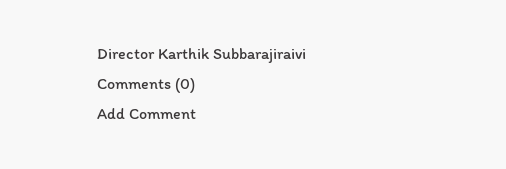Director Karthik Subbarajiraivi
Comments (0)
Add Comment